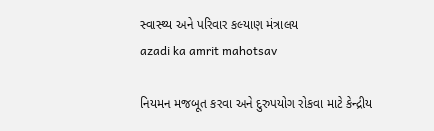સ્વાસ્થ્ય અને પરિવાર કલ્યાણ મંત્રાલય
azadi ka amrit mahotsav

નિયમન મજબૂત કરવા અને દુરુપયોગ રોકવા માટે કેન્દ્રીય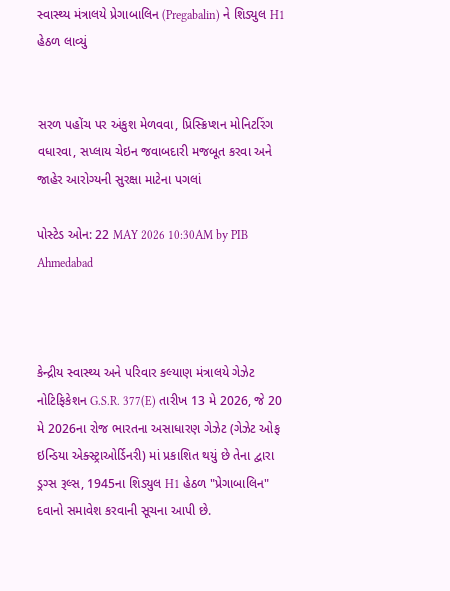સ્વાસ્થ્ય મંત્રાલયે પ્રેગાબાલિન (Pregabalin) ને શિડ્યુલ H1 હેઠળ લાવ્યું


સરળ પહોંચ પર અંકુશ મેળવવા, પ્રિસ્ક્રિપ્શન મોનિટરિંગ વધારવા, સપ્લાય ચેઇન જવાબદારી મજબૂત કરવા અને જાહેર આરોગ્યની સુરક્ષા માટેના પગલાં

પોસ્ટેડ ઓન: 22 MAY 2026 10:30AM by PIB Ahmedabad



કેન્દ્રીય સ્વાસ્થ્ય અને પરિવાર કલ્યાણ મંત્રાલયે ગેઝેટ નોટિફિકેશન G.S.R. 377(E) તારીખ 13 મે 2026, જે 20 મે 2026ના રોજ ભારતના અસાધારણ ગેઝેટ (ગેઝેટ ઓફ ઇન્ડિયા એક્સ્ટ્રાઓર્ડિનરી) માં પ્રકાશિત થયું છે તેના દ્વારા ડ્રગ્સ રૂલ્સ, 1945ના શિડ્યુલ H1 હેઠળ "પ્રેગાબાલિન" દવાનો સમાવેશ કરવાની સૂચના આપી છે.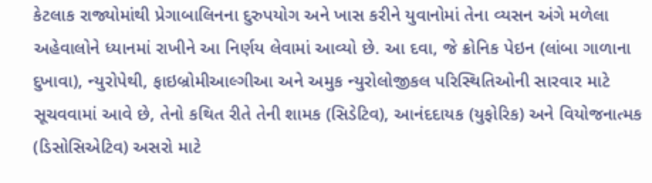કેટલાક રાજ્યોમાંથી પ્રેગાબાલિનના દુરુપયોગ અને ખાસ કરીને યુવાનોમાં તેના વ્યસન અંગે મળેલા અહેવાલોને ધ્યાનમાં રાખીને આ નિર્ણય લેવામાં આવ્યો છે. આ દવા, જે ક્રોનિક પેઇન (લાંબા ગાળાના દુખાવા), ન્યુરોપેથી, ફાઇબ્રોમીઆલ્ગીઆ અને અમુક ન્યુરોલોજીકલ પરિસ્થિતિઓની સારવાર માટે સૂચવવામાં આવે છે, તેનો કથિત રીતે તેની શામક (સિડેટિવ), આનંદદાયક (યુફોરિક) અને વિયોજનાત્મક (ડિસોસિએટિવ) અસરો માટે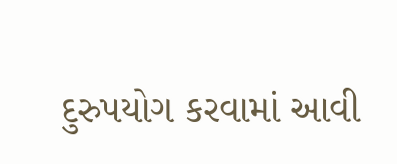દુરુપયોગ કરવામાં આવી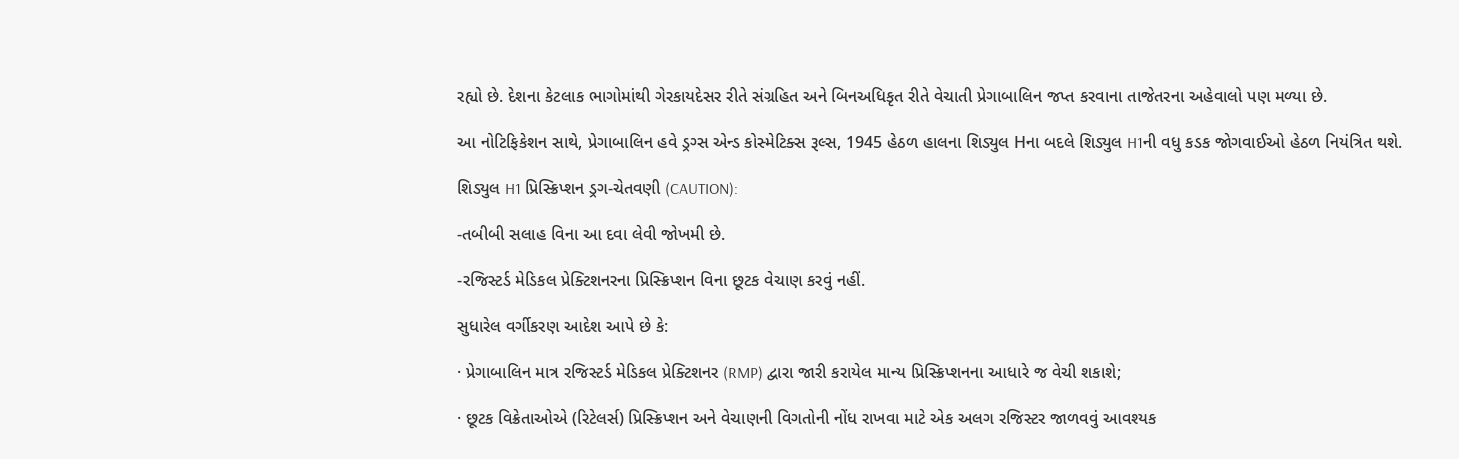રહ્યો છે. દેશના કેટલાક ભાગોમાંથી ગેરકાયદેસર રીતે સંગ્રહિત અને બિનઅધિકૃત રીતે વેચાતી પ્રેગાબાલિન જપ્ત કરવાના તાજેતરના અહેવાલો પણ મળ્યા છે.

આ નોટિફિકેશન સાથે, પ્રેગાબાલિન હવે ડ્રગ્સ એન્ડ કોસ્મેટિક્સ રૂલ્સ, 1945 હેઠળ હાલના શિડ્યુલ Hના બદલે શિડ્યુલ H1ની વધુ કડક જોગવાઈઓ હેઠળ નિયંત્રિત થશે.

શિડ્યુલ H1 પ્રિસ્ક્રિપ્શન ડ્રગ-ચેતવણી (CAUTION):

-તબીબી સલાહ વિના આ દવા લેવી જોખમી છે.

-રજિસ્ટર્ડ મેડિકલ પ્રેક્ટિશનરના પ્રિસ્ક્રિપ્શન વિના છૂટક વેચાણ કરવું નહીં.

સુધારેલ વર્ગીકરણ આદેશ આપે છે કે:

· પ્રેગાબાલિન માત્ર રજિસ્ટર્ડ મેડિકલ પ્રેક્ટિશનર (RMP) દ્વારા જારી કરાયેલ માન્ય પ્રિસ્ક્રિપ્શનના આધારે જ વેચી શકાશે;

· છૂટક વિક્રેતાઓએ (રિટેલર્સ) પ્રિસ્ક્રિપ્શન અને વેચાણની વિગતોની નોંધ રાખવા માટે એક અલગ રજિસ્ટર જાળવવું આવશ્યક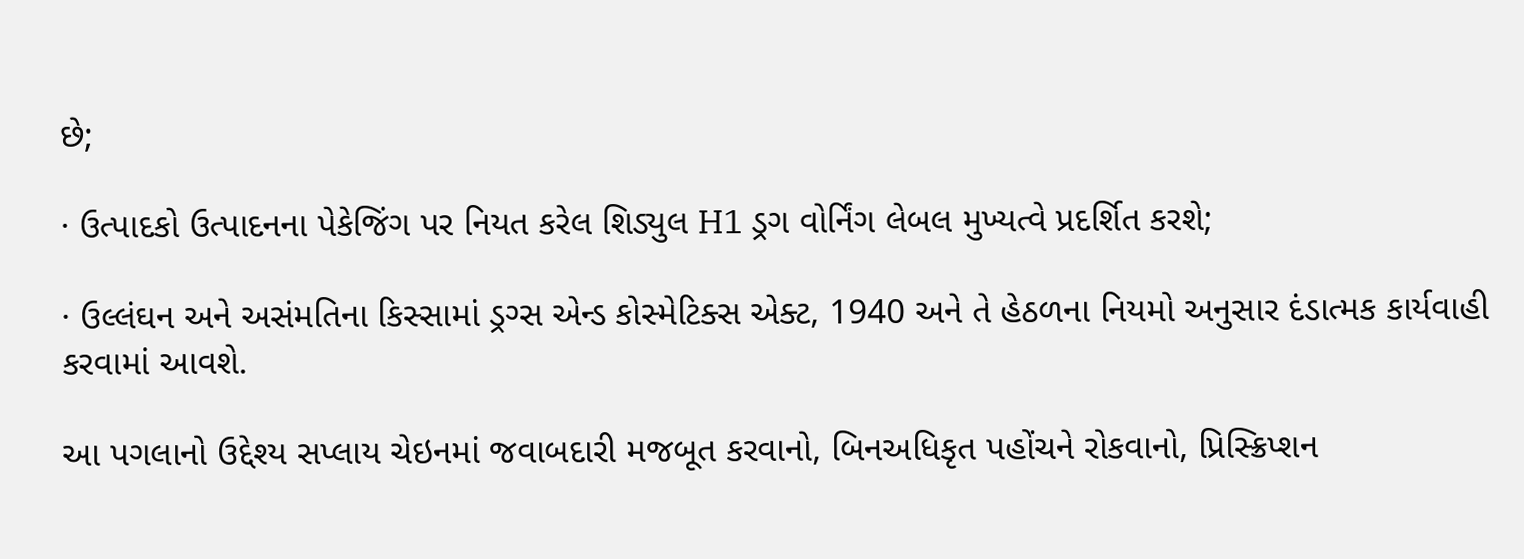છે;

· ઉત્પાદકો ઉત્પાદનના પેકેજિંગ પર નિયત કરેલ શિડ્યુલ H1 ડ્રગ વોર્નિંગ લેબલ મુખ્યત્વે પ્રદર્શિત કરશે;

· ઉલ્લંઘન અને અસંમતિના કિસ્સામાં ડ્રગ્સ એન્ડ કોસ્મેટિક્સ એક્ટ, 1940 અને તે હેઠળના નિયમો અનુસાર દંડાત્મક કાર્યવાહી કરવામાં આવશે.

આ પગલાનો ઉદ્દેશ્ય સપ્લાય ચેઇનમાં જવાબદારી મજબૂત કરવાનો, બિનઅધિકૃત પહોંચને રોકવાનો, પ્રિસ્ક્રિપ્શન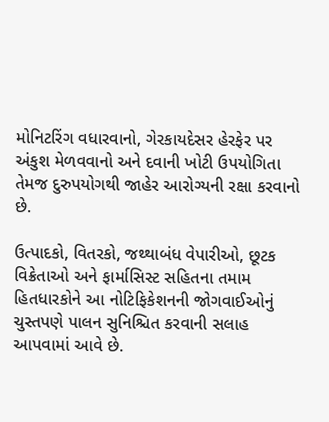મોનિટરિંગ વધારવાનો, ગેરકાયદેસર હેરફેર પર અંકુશ મેળવવાનો અને દવાની ખોટી ઉપયોગિતા તેમજ દુરુપયોગથી જાહેર આરોગ્યની રક્ષા કરવાનો છે.

ઉત્પાદકો, વિતરકો, જથ્થાબંધ વેપારીઓ, છૂટક વિક્રેતાઓ અને ફાર્માસિસ્ટ સહિતના તમામ હિતધારકોને આ નોટિફિકેશનની જોગવાઈઓનું ચુસ્તપણે પાલન સુનિશ્ચિત કરવાની સલાહ આપવામાં આવે છે.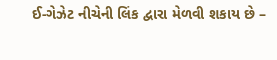ઈ-ગેઝેટ નીચેની લિંક દ્વારા મેળવી શકાય છે –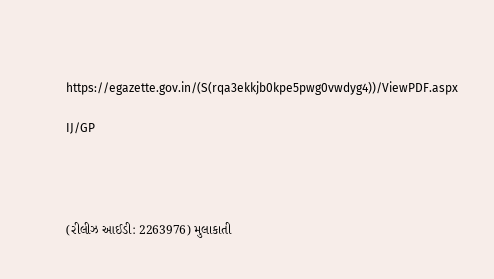https://egazette.gov.in/(S(rqa3ekkjb0kpe5pwg0vwdyg4))/ViewPDF.aspx

IJ/GP




(રીલીઝ આઈડી: 2263976) મુલાકાતી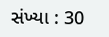સંખ્યા : 30